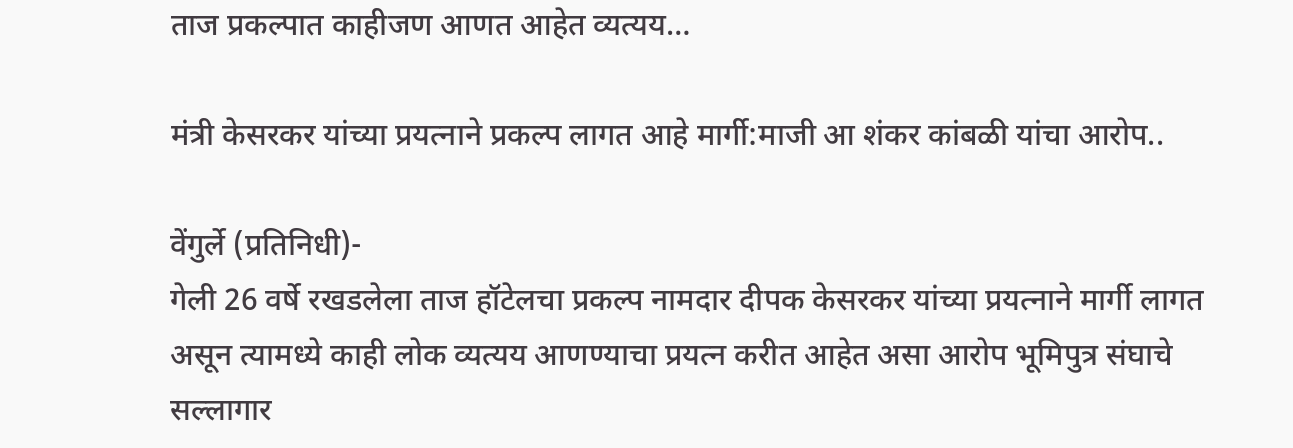ताज प्रकल्पात काहीजण आणत आहेत व्यत्यय…

मंत्री केसरकर यांच्या प्रयत्नाने प्रकल्प लागत आहे मार्गी:माजी आ शंकर कांबळी यांचा आरोप..

वेंगुर्ले (प्रतिनिधी)-
गेली 26 वर्षे रखडलेला ताज हॉटेलचा प्रकल्प नामदार दीपक केसरकर यांच्या प्रयत्नाने मार्गी लागत असून त्यामध्ये काही लोक व्यत्यय आणण्याचा प्रयत्न करीत आहेत असा आरोप भूमिपुत्र संघाचे सल्लागार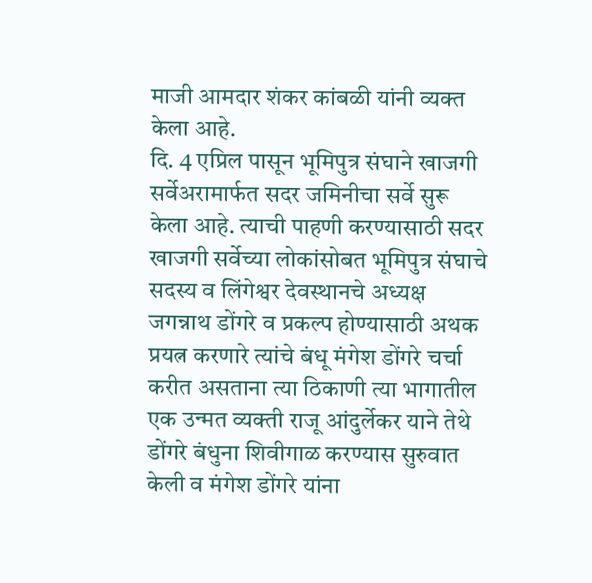माजी आमदार शंकर कांबळी यांनी व्यक्त केला आहे.
दि. 4 एप्रिल पासून भूमिपुत्र संघाने खाजगी सर्वेअरामार्फत सदर जमिनीचा सर्वे सुरू केला आहे. त्याची पाहणी करण्यासाठी सदर खाजगी सर्वेच्या लोकांसोबत भूमिपुत्र संघाचे सदस्य व लिंगेश्वर देवस्थानचे अध्यक्ष जगन्नाथ डोंगरे व प्रकल्प होण्यासाठी अथक प्रयत्न करणारे त्यांचे बंधू मंगेश डोंगरे चर्चा करीत असताना त्या ठिकाणी त्या भागातील एक उन्मत व्यक्ती राजू आंदुर्लेकर याने तेथे डोंगरे बंधुना शिवीगाळ करण्यास सुरुवात केली व मंगेश डोंगरे यांना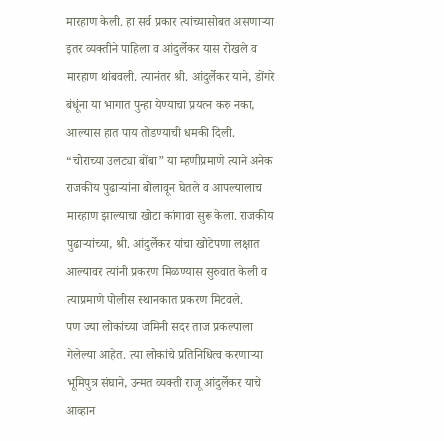मारहाण केली. हा सर्व प्रकार त्यांच्यासोबत असणाऱ्या इतर व्यक्तीने पाहिला व आंदुर्लेकर यास रोखले व मारहाण थांबवली. त्यानंतर श्री. आंदुर्लेकर याने, डोंगरे बंधूंना या भागात पुन्हा येण्याचा प्रयत्न करु नका, आल्यास हात पाय तोडण्याची धमकी दिली.
“चोराच्या उलट्या बोंबा” या म्हणीप्रमाणे त्याने अनेक राजकीय पुढार्‍यांना बोलावून घेतले व आपल्यालाच मारहाण झाल्याचा खोटा कांगावा सुरू केला. राजकीय पुढार्‍यांच्या, श्री. आंदुर्लेकर यांचा खोटेपणा लक्षात आल्यावर त्यांनी प्रकरण मिळण्यास सुरुवात केली व त्याप्रमाणे पोलीस स्थानकात प्रकरण मिटवले.
पण ज्या लोकांच्या जमिनी सदर ताज प्रकल्पाला गेलेल्या आहेत. त्या लोकांचे प्रतिनिधित्व करणाऱ्या भूमिपुत्र संघाने, उन्मत व्यक्ती राजू आंदुर्लेकर याचे आव्हान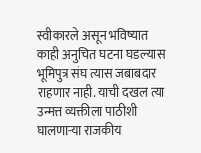स्वीकारले असून भविष्यात काही अनुचित घटना घडल्यास भूमिपुत्र संघ त्यास जबाबदार राहणार नाही. याची दखल त्या उन्मत्त व्यक्तीला पाठीशी घालणाऱ्या राजकीय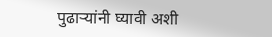पुढार्‍यांनी घ्यावी अशी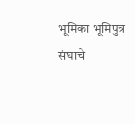भूमिका भूमिपुत्र संघाचे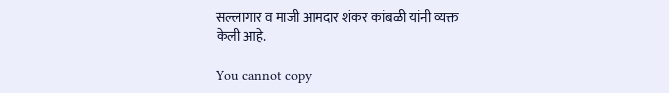सल्लागार व माजी आमदार शंकर कांबळी यांनी व्यक्त केली आहे.

You cannot copy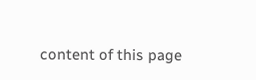content of this page